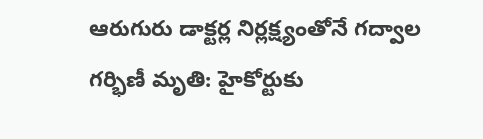ఆరుగురు డాక్టర్ల నిర్లక్ష్యంతోనే గద్వాల గర్భిణీ మృతి: హైకోర్టుకు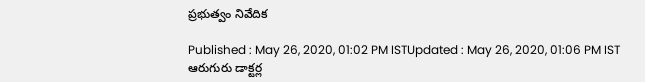ప్రభుత్వం నివేదిక

Published : May 26, 2020, 01:02 PM ISTUpdated : May 26, 2020, 01:06 PM IST
ఆరుగురు డాక్టర్ల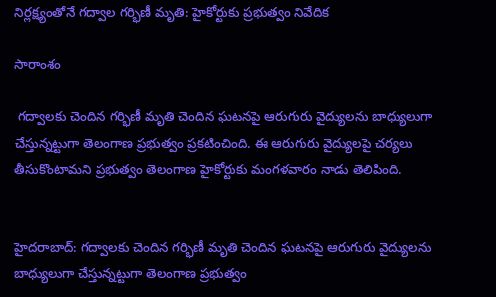నిర్లక్ష్యంతోనే గద్వాల గర్భిణీ మృతి: హైకోర్టుకు ప్రభుత్వం నివేదిక

సారాంశం

 గద్వాలకు చెందిన గర్భిణీ మృతి చెందిన ఘటనపై ఆరుగురు వైద్యులను బాధ్యులుగా చేస్తున్నట్టుగా తెలంగాణ ప్రభుత్వం ప్రకటించింది. ఈ ఆరుగురు వైద్యులపై చర్యలు తీసుకొంటామని ప్రభుత్వం తెలంగాణ హైకోర్టుకు మంగళవారం నాడు తెలిపింది.


హైదరాబాద్: గద్వాలకు చెందిన గర్భిణీ మృతి చెందిన ఘటనపై ఆరుగురు వైద్యులను బాధ్యులుగా చేస్తున్నట్టుగా తెలంగాణ ప్రభుత్వం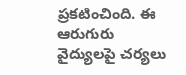ప్రకటించింది. ఈ ఆరుగురు వైద్యులపై చర్యలు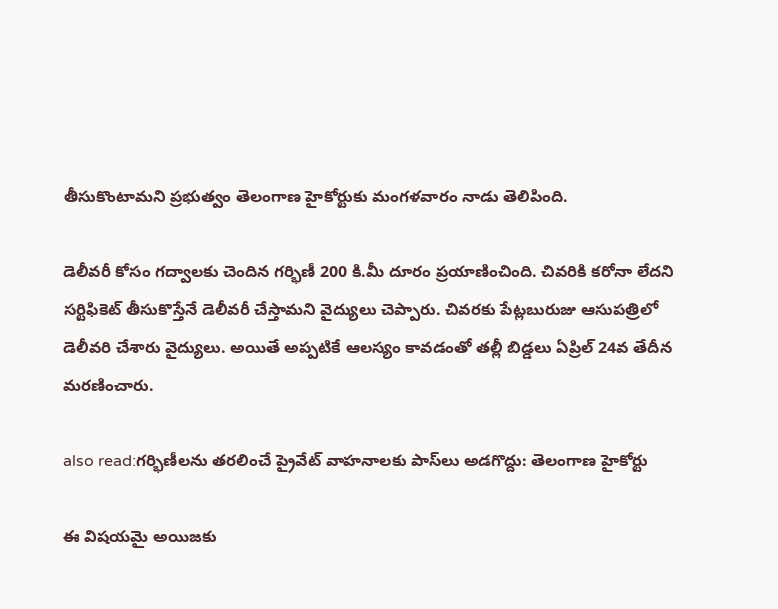తీసుకొంటామని ప్రభుత్వం తెలంగాణ హైకోర్టుకు మంగళవారం నాడు తెలిపింది.

డెలీవరీ కోసం గద్వాలకు చెందిన గర్భిణీ 200 కి.మీ దూరం ప్రయాణించింది. చివరికి కరోనా లేదని సర్టిఫికెట్ తీసుకొస్తేనే డెలీవరీ చేస్తామని వైద్యులు చెప్పారు. చివరకు పేట్లబురుజు ఆసుపత్రిలో డెలీవరి చేశారు వైద్యులు. అయితే అప్పటికే ఆలస్యం కావడంతో తల్లీ బిడ్డలు ఏప్రిల్ 24వ తేదీన మరణించారు.

also read:గర్భిణీలను తరలించే ప్రైవేట్ వాహనాలకు పాస్‌లు అడగొద్దు: తెలంగాణ హైకోర్టు

ఈ విషయమై అయిజకు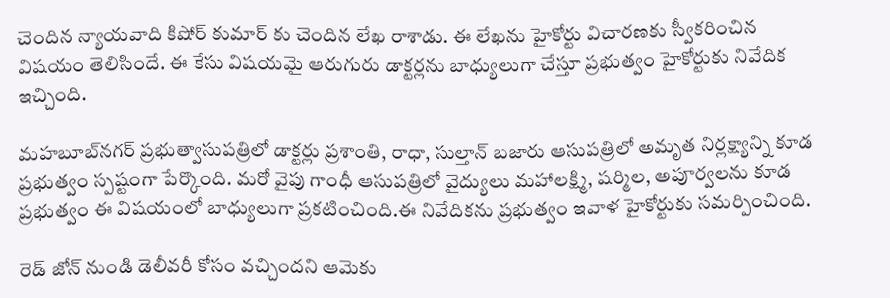చెందిన న్యాయవాది కిషోర్ కుమార్ కు చెందిన లేఖ రాశాడు. ఈ లేఖను హైకోర్టు విచారణకు స్వీకరించిన విషయం తెలిసిందే. ఈ కేసు విషయమై ఆరుగురు డాక్టర్లను బాధ్యులుగా చేస్తూ ప్రభుత్వం హైకోర్టుకు నివేదిక ఇచ్చింది.

మహబూబ్‌నగర్ ప్రభుత్వాసుపత్రిలో డాక్టర్లు ప్రశాంతి, రాధా, సుల్తాన్ బజారు ఆసుపత్రిలో అమృత నిర్లక్ష్యాన్ని కూడ ప్రభుత్వం స్పష్టంగా పేర్కొంది. మరో వైపు గాంధీ ఆసుపత్రిలో వైద్యులు మహాలక్ష్మి, షర్మిల, అపూర్వలను కూడ ప్రభుత్వం ఈ విషయంలో బాధ్యులుగా ప్రకటించింది.ఈ నివేదికను ప్రభుత్వం ఇవాళ హైకోర్టుకు సమర్పించింది.

రెడ్ జోన్ నుండి డెలీవరీ కోసం వచ్చిందని ఆమెకు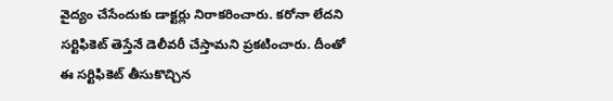వైద్యం చేసేందుకు డాక్టర్లు నిరాకరించారు. కరోనా లేదని సర్టిఫికెట్ తెస్తేనే డెలీవరీ చేస్తామని ప్రకటించారు. దీంతో ఈ సర్టిఫికెట్ తీసుకొచ్చిన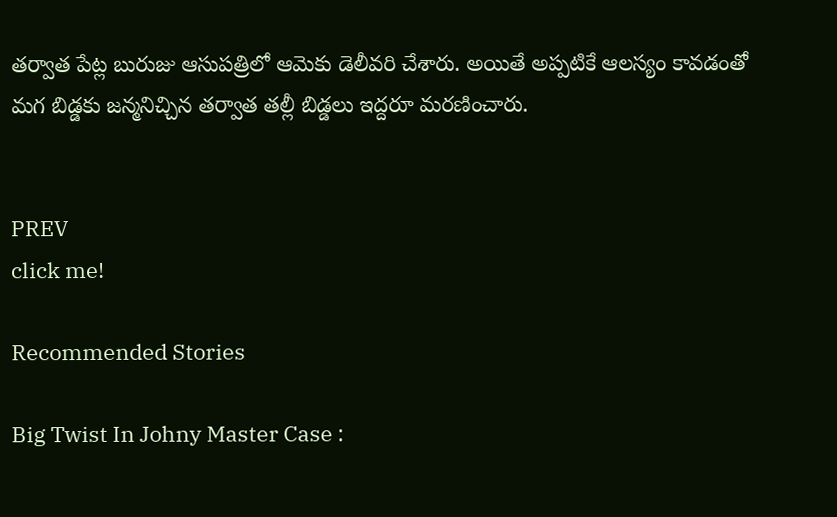తర్వాత పేట్ల బురుజు ఆసుపత్రిలో ఆమెకు డెలీవరి చేశారు. అయితే అప్పటికే ఆలస్యం కావడంతో మగ బిడ్డకు జన్మనిచ్చిన తర్వాత తల్లీ బిడ్డలు ఇద్దరూ మరణించారు.


PREV
click me!

Recommended Stories

Big Twist In Johny Master Case :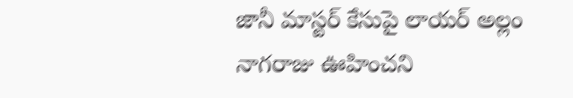జానీ మాస్టర్ కేసుపై లాయర్ అల్లం నాగరాజు ఊహించని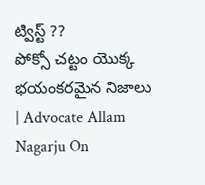ట్విస్ట్ ??
పోక్సో చట్టం యొక్క భయంకరమైన నిజాలు | Advocate Allam Nagarju On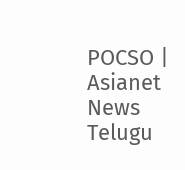POCSO | Asianet News Telugu